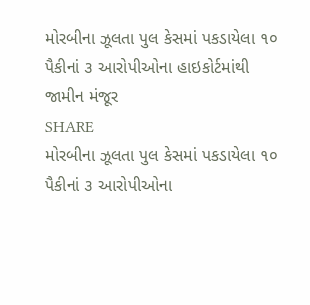મોરબીના ઝૂલતા પુલ કેસમાં પકડાયેલા ૧૦ પૈકીનાં ૩ આરોપીઓના હાઇકોર્ટમાંથી જામીન મંજૂર
SHARE
મોરબીના ઝૂલતા પુલ કેસમાં પકડાયેલા ૧૦ પૈકીનાં ૩ આરોપીઓના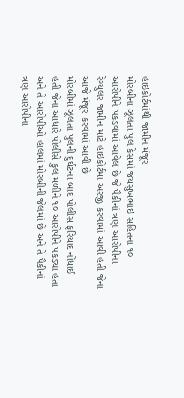હાઇકોર્ટમાંથી જામીન મંજૂર
મોરબીના ઝૂલતા પુલ કેસમાં જયસુખભાઇ સહિતના ૧૦ આરોપીને પકડવામાં આવેલ છે જે પૈકીનાં ત્રણ આરોપીના રેગ્યુલર જામીન માટે હાઇકોર્ટમા અરજી કરવામાં આવી હતી જેના આજે મંજૂર કરવામાં આવી છે
મોરબીમાં ઝૂલતા પુલની દુર્ઘટના બાદ પોલીસ ફરિયાદ નોંધાઈ હતી જેના આધારે પોલીસે કુલ મળીને ૧૦ આરોપીને પકડ્યા હતા અને તે આરોપીઓ હાલમાં મોરબીની જેલમાં છે અને તે પૈકીનાં ત્રણ આરોપીના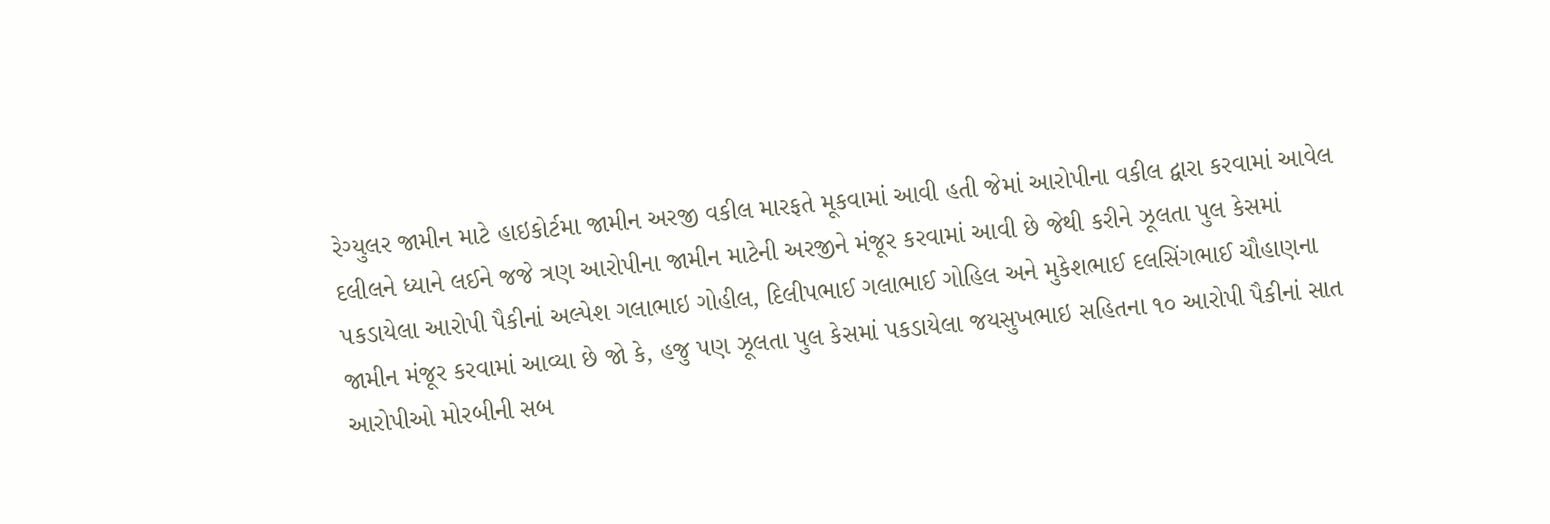રેગ્યુલર જામીન માટે હાઇકોર્ટમા જામીન અરજી વકીલ મારફતે મૂકવામાં આવી હતી જેમાં આરોપીના વકીલ દ્વારા કરવામાં આવેલ દલીલને ધ્યાને લઈને જજે ત્રણ આરોપીના જામીન માટેની અરજીને મંજૂર કરવામાં આવી છે જેથી કરીને ઝૂલતા પુલ કેસમાં પકડાયેલા આરોપી પૈકીનાં અલ્પેશ ગલાભાઇ ગોહીલ, દિલીપભાઈ ગલાભાઈ ગોહિલ અને મુકેશભાઈ દલસિંગભાઈ ચૌહાણના જામીન મંજૂર કરવામાં આવ્યા છે જો કે, હજુ પણ ઝૂલતા પુલ કેસમાં પકડાયેલા જયસુખભાઇ સહિતના ૧૦ આરોપી પૈકીનાં સાત આરોપીઓ મોરબીની સબ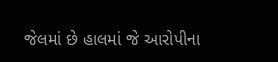જેલમાં છે હાલમાં જે આરોપીના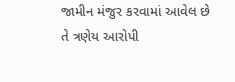જામીન મંજુર કરવામાં આવેલ છે તે ત્રણેય આરોપી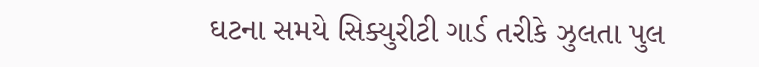ઘટના સમયે સિક્યુરીટી ગાર્ડ તરીકે ઝુલતા પુલ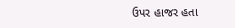ઉપર હાજર હતા